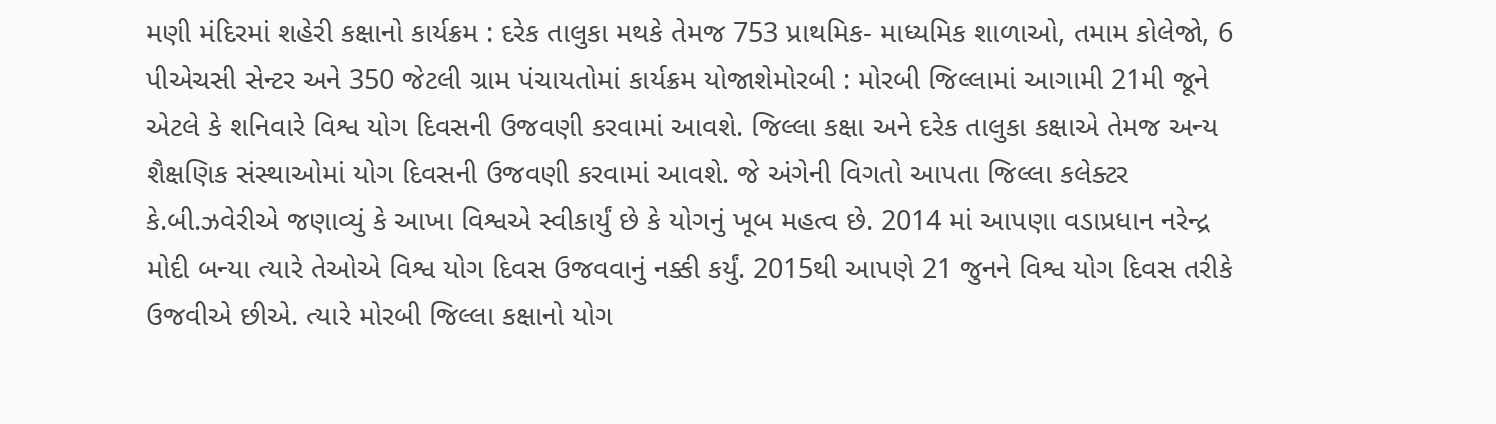મણી મંદિરમાં શહેરી કક્ષાનો કાર્યક્રમ : દરેક તાલુકા મથકે તેમજ 753 પ્રાથમિક- માધ્યમિક શાળાઓ, તમામ કોલેજો, 6 પીએચસી સેન્ટર અને 350 જેટલી ગ્રામ પંચાયતોમાં કાર્યક્રમ યોજાશેમોરબી : મોરબી જિલ્લામાં આગામી 21મી જૂને એટલે કે શનિવારે વિશ્વ યોગ દિવસની ઉજવણી કરવામાં આવશે. જિલ્લા કક્ષા અને દરેક તાલુકા કક્ષાએ તેમજ અન્ય શૈક્ષણિક સંસ્થાઓમાં યોગ દિવસની ઉજવણી કરવામાં આવશે. જે અંગેની વિગતો આપતા જિલ્લા કલેક્ટર કે.બી.ઝવેરીએ જણાવ્યું કે આખા વિશ્વએ સ્વીકાર્યું છે કે યોગનું ખૂબ મહત્વ છે. 2014 માં આપણા વડાપ્રધાન નરેન્દ્ર મોદી બન્યા ત્યારે તેઓએ વિશ્વ યોગ દિવસ ઉજવવાનું નક્કી કર્યું. 2015થી આપણે 21 જુનને વિશ્વ યોગ દિવસ તરીકે ઉજવીએ છીએ. ત્યારે મોરબી જિલ્લા કક્ષાનો યોગ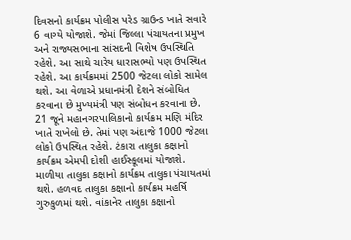દિવસનો કાર્યક્રમ પોલીસ પરેડ ગ્રાઉન્ડ ખાતે સવારે 6 વાગ્યે યોજાશે. જેમાં જિલ્લા પંચાયતના પ્રમુખ અને રાજ્યસભાના સાંસદની વિશેષ ઉપસ્થિતિ રહેશે. આ સાથે ચારેય ધારાસભ્યો પણ ઉપસ્થિત રહેશે. આ કાર્યક્રમમાં 2500 જેટલા લોકો સામેલ થશે. આ વેળાએ પ્રધાનમંત્રી દેશને સંબોધિત કરવાના છે મુખ્યમંત્રી પણ સંબોધન કરવાના છે. 21 જૂને મહાનગરપાલિકાનો કાર્યક્રમ મણિ મંદિર ખાતે રાખેલો છે. તેમાં પણ અંદાજે 1000 જેટલા લોકો ઉપસ્થિત રહેશે. ટંકારા તાલુકા કક્ષાનો કાર્યક્રમ એમપી દોશી હાઈસ્કૂલમાં યોજાશે. માળીયા તાલુકા કક્ષાનો કાર્યક્રમ તાલુકા પંચાયતમાં થશે. હળવદ તાલુકા કક્ષાનો કાર્યક્રમ મહર્ષિ ગુરુકુળમાં થશે. વાંકાનેર તાલુકા કક્ષાનો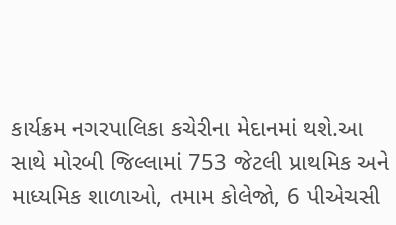કાર્યક્રમ નગરપાલિકા કચેરીના મેદાનમાં થશે.આ સાથે મોરબી જિલ્લામાં 753 જેટલી પ્રાથમિક અને માધ્યમિક શાળાઓ, તમામ કોલેજો, 6 પીએચસી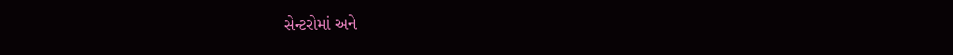સેન્ટરોમાં અને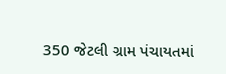350 જેટલી ગ્રામ પંચાયતમાં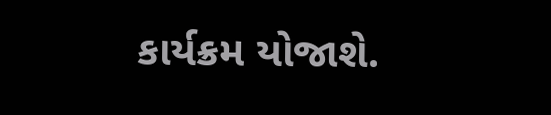કાર્યક્રમ યોજાશે.